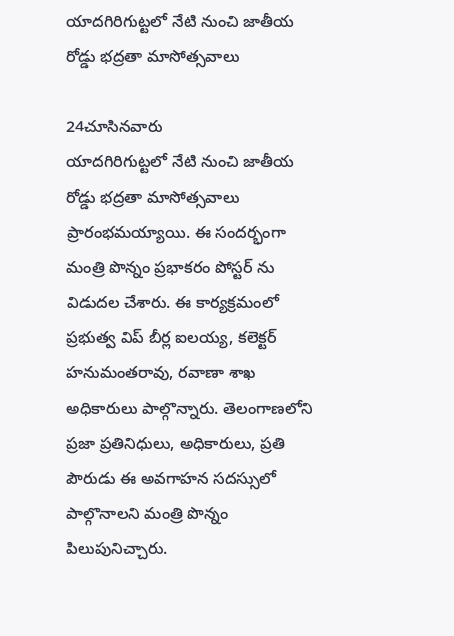యాదగిరిగుట్టలో నేటి నుంచి జాతీయ రోడ్డు భద్రతా మాసోత్సవాలు

24చూసినవారు
యాదగిరిగుట్టలో నేటి నుంచి జాతీయ రోడ్డు భద్రతా మాసోత్సవాలు ప్రారంభమయ్యాయి. ఈ సందర్భంగా మంత్రి పొన్నం ప్రభాకరం పోస్టర్ ను విడుదల చేశారు. ఈ కార్యక్రమంలో ప్రభుత్వ విప్ బీర్ల ఐలయ్య, కలెక్టర్ హనుమంతరావు, రవాణా శాఖ అధికారులు పాల్గొన్నారు. తెలంగాణలోని ప్రజా ప్రతినిధులు, అధికారులు, ప్రతి పౌరుడు ఈ అవగాహన సదస్సులో పాల్గొనాలని మంత్రి పొన్నం పిలుపునిచ్చారు.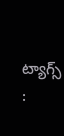ట్యాగ్స్ :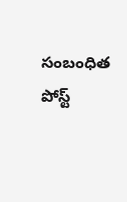సంబంధిత పోస్ట్